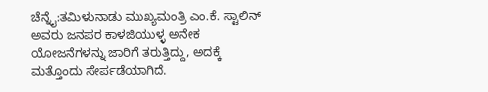ಚೆನ್ನೈ:ತಮಿಳುನಾಡು ಮುಖ್ಯಮಂತ್ರಿ ಎಂ.ಕೆ. ಸ್ಟಾಲಿನ್ ಅವರು ಜನಪರ ಕಾಳಜಿಯುಳ್ಳ ಅನೇಕ ಯೋಜನೆಗಳನ್ನು ಜಾರಿಗೆ ತರುತ್ತಿದ್ದು, ಅದಕ್ಕೆ ಮತ್ತೊಂದು ಸೇರ್ಪಡೆಯಾಗಿದೆ.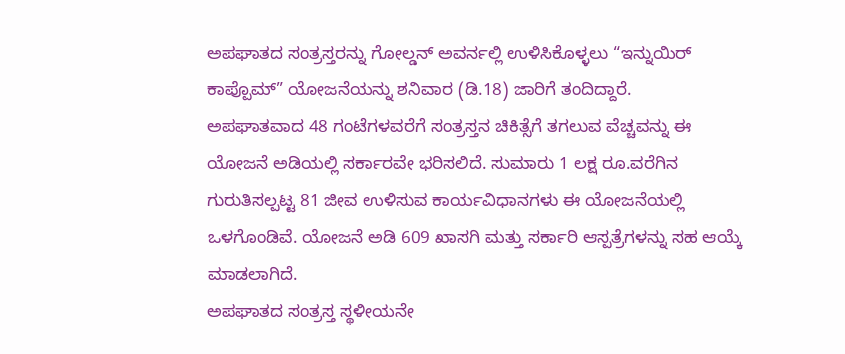ಅಪಘಾತದ ಸಂತ್ರಸ್ತರನ್ನು ಗೋಲ್ಡನ್ ಅವರ್ನಲ್ಲಿ ಉಳಿಸಿಕೊಳ್ಳಲು “ಇನ್ನುಯಿರ್ ಕಾಪ್ಪೊಮ್” ಯೋಜನೆಯನ್ನು ಶನಿವಾರ (ಡಿ.18) ಜಾರಿಗೆ ತಂದಿದ್ದಾರೆ.
ಅಪಘಾತವಾದ 48 ಗಂಟೆಗಳವರೆಗೆ ಸಂತ್ರಸ್ತನ ಚಿಕಿತ್ಸೆಗೆ ತಗಲುವ ವೆಚ್ಚವನ್ನು ಈ ಯೋಜನೆ ಅಡಿಯಲ್ಲಿ ಸರ್ಕಾರವೇ ಭರಿಸಲಿದೆ. ಸುಮಾರು 1 ಲಕ್ಷ ರೂ.ವರೆಗಿನ ಗುರುತಿಸಲ್ಪಟ್ಟ 81 ಜೀವ ಉಳಿಸುವ ಕಾರ್ಯವಿಧಾನಗಳು ಈ ಯೋಜನೆಯಲ್ಲಿ ಒಳಗೊಂಡಿವೆ. ಯೋಜನೆ ಅಡಿ 609 ಖಾಸಗಿ ಮತ್ತು ಸರ್ಕಾರಿ ಆಸ್ಪತ್ರೆಗಳನ್ನು ಸಹ ಆಯ್ಕೆ ಮಾಡಲಾಗಿದೆ.
ಅಪಘಾತದ ಸಂತ್ರಸ್ತ ಸ್ಥಳೀಯನೇ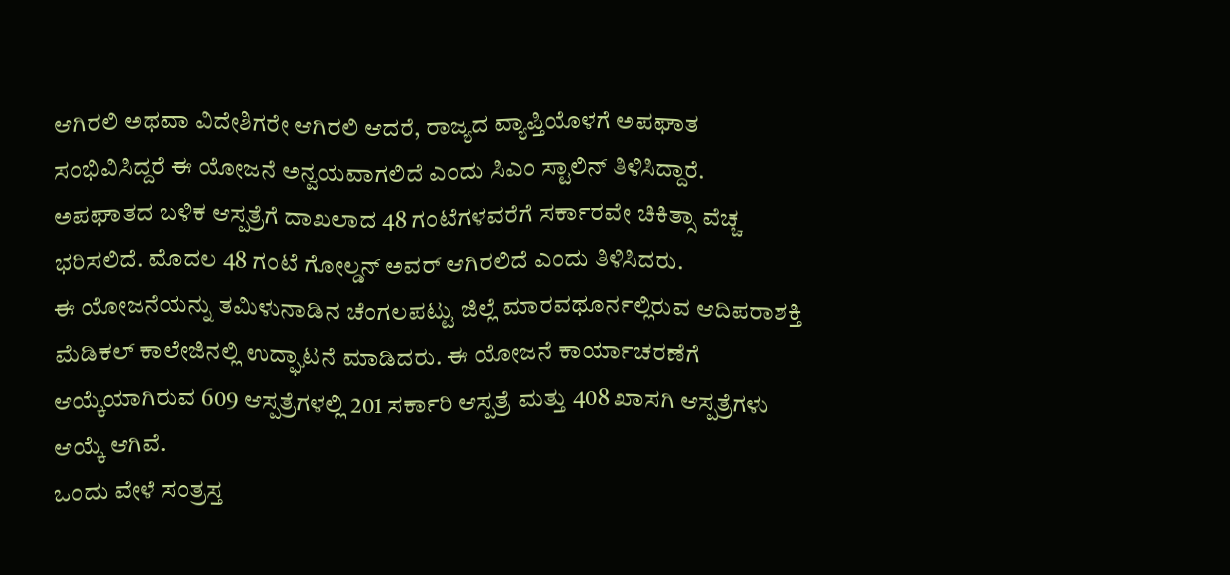ಆಗಿರಲಿ ಅಥವಾ ವಿದೇಶಿಗರೇ ಆಗಿರಲಿ ಆದರೆ, ರಾಜ್ಯದ ವ್ಯಾಪ್ತಿಯೊಳಗೆ ಅಪಘಾತ ಸಂಭಿವಿಸಿದ್ದರೆ ಈ ಯೋಜನೆ ಅನ್ವಯವಾಗಲಿದೆ ಎಂದು ಸಿಎಂ ಸ್ಟಾಲಿನ್ ತಿಳಿಸಿದ್ದಾರೆ. ಅಪಘಾತದ ಬಳಿಕ ಆಸ್ಪತ್ರೆಗೆ ದಾಖಲಾದ 48 ಗಂಟೆಗಳವರೆಗೆ ಸರ್ಕಾರವೇ ಚಿಕಿತ್ಸಾ ವೆಚ್ಚ ಭರಿಸಲಿದೆ. ಮೊದಲ 48 ಗಂಟೆ ಗೋಲ್ಡನ್ ಅವರ್ ಆಗಿರಲಿದೆ ಎಂದು ತಿಳಿಸಿದರು.
ಈ ಯೋಜನೆಯನ್ನು ತಮಿಳುನಾಡಿನ ಚೆಂಗಲಪಟ್ಟು ಜಿಲ್ಲೆ ಮಾರವಥೂರ್ನಲ್ಲಿರುವ ಆದಿಪರಾಶಕ್ತಿ ಮೆಡಿಕಲ್ ಕಾಲೇಜಿನಲ್ಲಿ ಉದ್ಘಾಟನೆ ಮಾಡಿದರು. ಈ ಯೋಜನೆ ಕಾರ್ಯಾಚರಣೆಗೆ ಆಯ್ಕೆಯಾಗಿರುವ 609 ಆಸ್ಪತ್ರೆಗಳಲ್ಲಿ 201 ಸರ್ಕಾರಿ ಆಸ್ಪತ್ರೆ ಮತ್ತು 408 ಖಾಸಗಿ ಆಸ್ಪತ್ರೆಗಳು ಆಯ್ಕೆ ಆಗಿವೆ.
ಒಂದು ವೇಳೆ ಸಂತ್ರಸ್ತ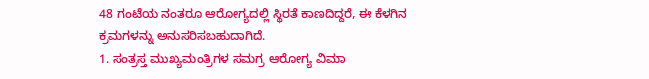48 ಗಂಟೆಯ ನಂತರೂ ಆರೋಗ್ಯದಲ್ಲಿ ಸ್ಥಿರತೆ ಕಾಣದಿದ್ದರೆ, ಈ ಕೆಳಗಿನ ಕ್ರಮಗಳನ್ನು ಅನುಸರಿಸಬಹುದಾಗಿದೆ.
1. ಸಂತ್ರಸ್ತ ಮುಖ್ಯಮಂತ್ರಿಗಳ ಸಮಗ್ರ ಆರೋಗ್ಯ ವಿಮಾ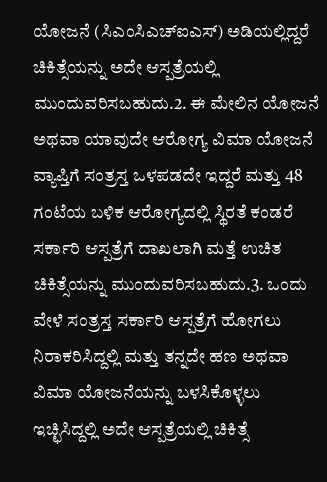ಯೋಜನೆ (ಸಿಎಂಸಿಎಚ್ಐಎಸ್) ಅಡಿಯಲ್ಲಿದ್ದರೆ ಚಿಕಿತ್ಸೆಯನ್ನು ಅದೇ ಆಸ್ಪತ್ರೆಯಲ್ಲಿ ಮುಂದುವರಿಸಬಹುದು.2. ಈ ಮೇಲಿನ ಯೋಜನೆ ಅಥವಾ ಯಾವುದೇ ಆರೋಗ್ಯ ವಿಮಾ ಯೋಜನೆ ವ್ಯಾಪ್ತಿಗೆ ಸಂತ್ರಸ್ತ ಒಳಪಡದೇ ಇದ್ದರೆ ಮತ್ತು 48 ಗಂಟೆಯ ಬಳಿಕ ಆರೋಗ್ಯದಲ್ಲಿ ಸ್ಥಿರತೆ ಕಂಡರೆ ಸರ್ಕಾರಿ ಆಸ್ಪತ್ರೆಗೆ ದಾಖಲಾಗಿ ಮತ್ತೆ ಉಚಿತ ಚಿಕಿತ್ಸೆಯನ್ನು ಮುಂದುವರಿಸಬಹುದು.3. ಒಂದು ವೇಳೆ ಸಂತ್ರಸ್ತ ಸರ್ಕಾರಿ ಆಸ್ಪತ್ರೆಗೆ ಹೋಗಲು ನಿರಾಕರಿಸಿದ್ದಲ್ಲಿ ಮತ್ತು ತನ್ನದೇ ಹಣ ಅಥವಾ ವಿಮಾ ಯೋಜನೆಯನ್ನು ಬಳಸಿಕೊಳ್ಳಲು ಇಚ್ಛಿಸಿದ್ದಲ್ಲಿ ಅದೇ ಆಸ್ಪತ್ರೆಯಲ್ಲಿ ಚಿಕಿತ್ಸೆ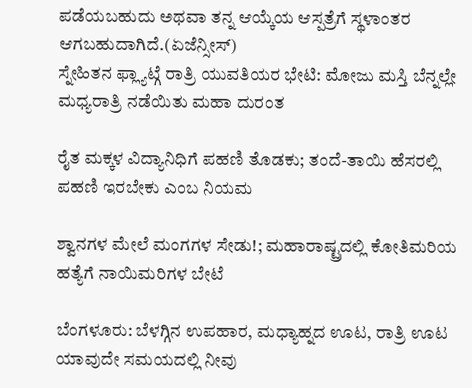ಪಡೆಯಬಹುದು ಅಥವಾ ತನ್ನ ಆಯ್ಕೆಯ ಆಸ್ಪತ್ರೆಗೆ ಸ್ಥಳಾಂತರ ಆಗಬಹುದಾಗಿದೆ.(ಏಜೆನ್ಸೀಸ್)
ಸ್ನೇಹಿತನ ಫ್ಲ್ಯಾಟ್ಗೆ ರಾತ್ರಿ ಯುವತಿಯರ ಭೇಟಿ: ಮೋಜು ಮಸ್ತಿ ಬೆನ್ನಲ್ಲೇ ಮಧ್ಯರಾತ್ರಿ ನಡೆಯಿತು ಮಹಾ ದುರಂತ

ರೈತ ಮಕ್ಕಳ ವಿದ್ಯಾನಿಧಿಗೆ ಪಹಣಿ ತೊಡಕು; ತಂದೆ-ತಾಯಿ ಹೆಸರಲ್ಲಿ ಪಹಣಿ ಇರಬೇಕು ಎಂಬ ನಿಯಮ

ಶ್ವಾನಗಳ ಮೇಲೆ ಮಂಗಗಳ ಸೇಡು!; ಮಹಾರಾಷ್ಟ್ರದಲ್ಲಿ ಕೋತಿಮರಿಯ ಹತ್ಯೆಗೆ ನಾಯಿಮರಿಗಳ ಬೇಟೆ

ಬೆಂಗಳೂರು: ಬೆಳಗ್ಗಿನ ಉಪಹಾರ, ಮಧ್ಯಾಹ್ನದ ಊಟ, ರಾತ್ರಿ ಊಟ ಯಾವುದೇ ಸಮಯದಲ್ಲಿ ನೀವು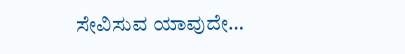ಸೇವಿಸುವ ಯಾವುದೇ…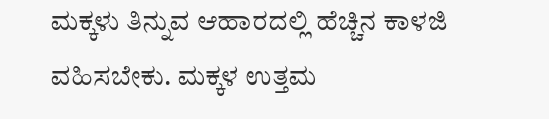ಮಕ್ಕಳು ತಿನ್ನುವ ಆಹಾರದಲ್ಲಿ ಹೆಚ್ಚಿನ ಕಾಳಜಿ ವಹಿಸಬೇಕು. ಮಕ್ಕಳ ಉತ್ತಮ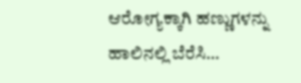ಆರೋಗ್ಯಕ್ಕಾಗಿ ಹಣ್ಣುಗಳನ್ನು ಹಾಲಿನಲ್ಲಿ ಬೆರೆಸಿ…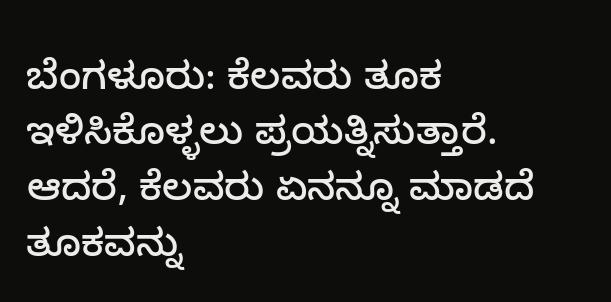ಬೆಂಗಳೂರು: ಕೆಲವರು ತೂಕ ಇಳಿಸಿಕೊಳ್ಳಲು ಪ್ರಯತ್ನಿಸುತ್ತಾರೆ. ಆದರೆ, ಕೆಲವರು ಏನನ್ನೂ ಮಾಡದೆ ತೂಕವನ್ನು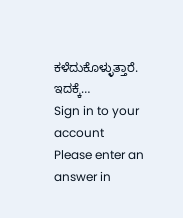ಕಳೆದುಕೊಳ್ಳುತ್ತಾರೆ. ಇದಕ್ಕೆ…
Sign in to your account
Please enter an answer in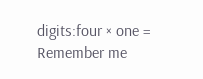digits:four × one =
Remember me